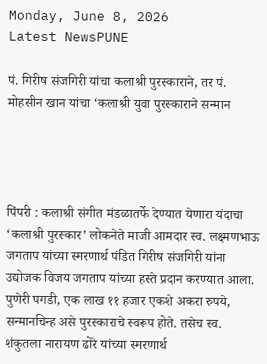Monday, June 8, 2026
Latest NewsPUNE

पं. गिरीष संजगिरी यांचा कलाश्री पुरस्काराने, तर पं. मोहसीन खान यांचा ‘कलाश्री युवा पुरस्काराने सन्मान




पिंपरी : कलाश्री संगीत मंडळातर्फे देण्यात येणारा यंदाचा ‘कलाश्री पुरस्कार’ लोकनेते माजी आमदार स्व. लक्ष्मणभाऊ जगताप यांच्या स्मरणार्थ पंडित गिरीष संजगिरी यांना उद्योजक विजय जगताप यांच्या हस्ते प्रदान करण्यात आला. पुणेरी पगडी, एक लाख ११ हजार एकशे अकरा रुपये, सन्मानचिन्ह असे पुरस्काराचे स्वरूप होते. तसेच स्व. शंकुतला नारायण ढोरे यांच्या स्मरणार्थ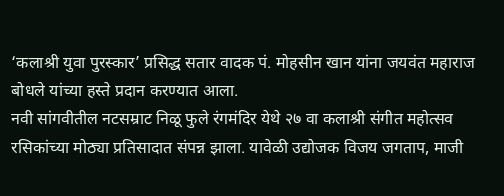‘कलाश्री युवा पुरस्कार’ प्रसिद्ध सतार वादक पं. मोहसीन खान यांना जयवंत महाराज बोधले यांच्या हस्ते प्रदान करण्यात आला.
नवी सांगवीतील नटसम्राट निळू फुले रंगमंदिर येथे २७ वा कलाश्री संगीत महोत्सव रसिकांच्या मोठ्या प्रतिसादात संपन्न झाला. यावेळी उद्योजक विजय जगताप, माजी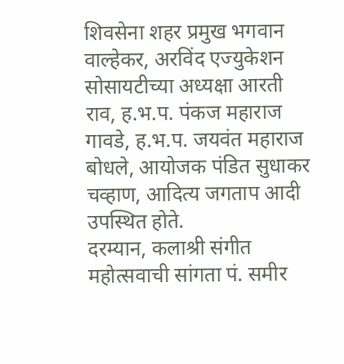शिवसेना शहर प्रमुख भगवान वाल्हेकर, अरविंद एज्युकेशन सोसायटीच्या अध्यक्षा आरती राव, ह.भ.प. पंकज महाराज गावडे, ह.भ.प. जयवंत महाराज बोधले, आयोजक पंडित सुधाकर चव्हाण, आदित्य जगताप आदी उपस्थित होते.
दरम्यान, कलाश्री संगीत महोत्सवाची सांगता पं. समीर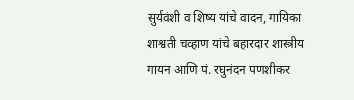सुर्यवंशी व शिष्य यांचे वादन, गायिका शाश्वती चव्हाण यांचे बहारदार शास्त्रीय गायन आणि पं. रघुनंदन पणशीकर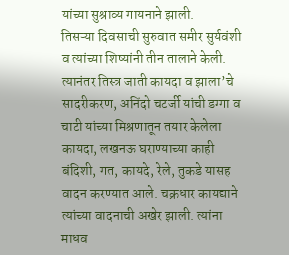यांच्या सुश्राव्य गायनाने झाली.
तिसऱ्या दिवसाची सुरुवात समीर सुर्यवंशी व त्यांच्या शिष्यांनी तीन तालाने केली. त्यानंतर तिस्त्र जाती कायदा व झाला’चे सादरीकरण, अनिंदो चटर्जी यांची डग्गा व चाटी यांच्या मिश्रणातून तयार केलेला कायदा, लखनऊ घराण्याच्या काही बंदिशी, गत, कायदे, रेले, तुकडे यासह वादन करण्यात आले. चक्रधार कायद्याने त्यांच्या वादनाची अखेर झाली. त्यांना माधव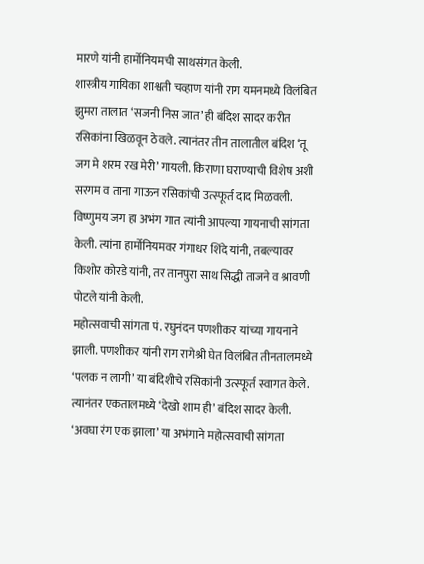मारणे यांनी हार्मोनियमची साथसंगत केली.
शास्त्रीय गायिका शाश्वती चव्हाण यांनी राग यमनमध्ये विलंबित झुमरा तालात ‘सजनी निस जात’ ही बंदिश सादर करीत रसिकांना खिळवून ठेवले. त्यानंतर तीन तालातील बंदिश ‘तू जग मे शरम रख मेरी’ गायली. किराणा घराण्याची विशेष अशी सरगम व ताना गाऊन रसिकांची उत्स्फूर्त दाद मिळवली. विष्णुमय जग हा अभंग गात त्यांनी आपल्या गायनाची सांगता केली. त्यांना हार्मोनियमवर गंगाधर शिंदे यांनी, तबल्यावर किशोर कोरडे यांनी, तर तानपुरा साथ सिद्धी ताजने व श्रावणी पोटले यांनी केली.
महोत्सवाची सांगता पं. रघुनंदन पणशीकर यांच्या गायनाने झाली. पणशीकर यांनी राग रागेश्री घेत विलंबित तीनतालमध्ये ‘पलक न लागी’ या बंदिशीचे रसिकांनी उत्स्फूर्त स्वागत केले. त्यानंतर एकतालमध्ये ‘देखो शाम ही’ बंदिश सादर केली. ‘अवघा रंग एक झाला’ या अभंगाने महोत्सवाची सांगता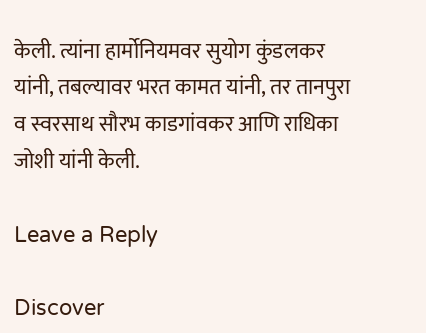केली. त्यांना हार्मोनियमवर सुयोग कुंडलकर यांनी, तबल्यावर भरत कामत यांनी, तर तानपुरा व स्वरसाथ सौरभ काडगांवकर आणि राधिका जोशी यांनी केली.

Leave a Reply

Discover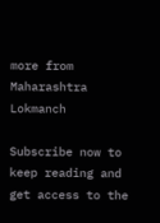more from Maharashtra Lokmanch

Subscribe now to keep reading and get access to the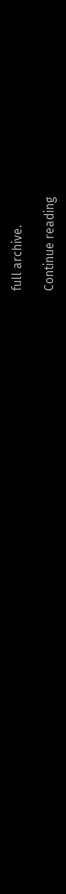full archive.

Continue reading